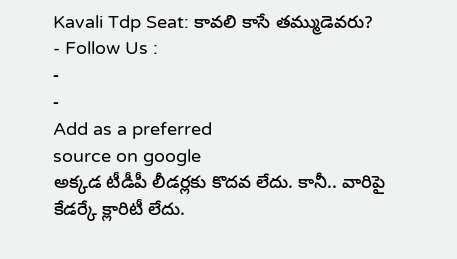Kavali Tdp Seat: కావలి కాసే తమ్ముడెవరు?
- Follow Us :
-
-
Add as a preferred
source on google
అక్కడ టీడీపీ లీడర్లకు కొదవ లేదు. కానీ.. వారిపై కేడర్కే క్లారిటీ లేదు.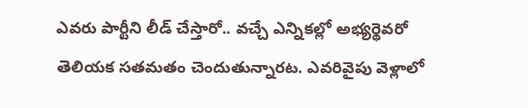ఎవరు పార్టీని లీడ్ చేస్తారో.. వచ్చే ఎన్నికల్లో అభ్యర్థెవరో తెలియక సతమతం చెందుతున్నారట. ఎవరివైపు వెళ్లాలో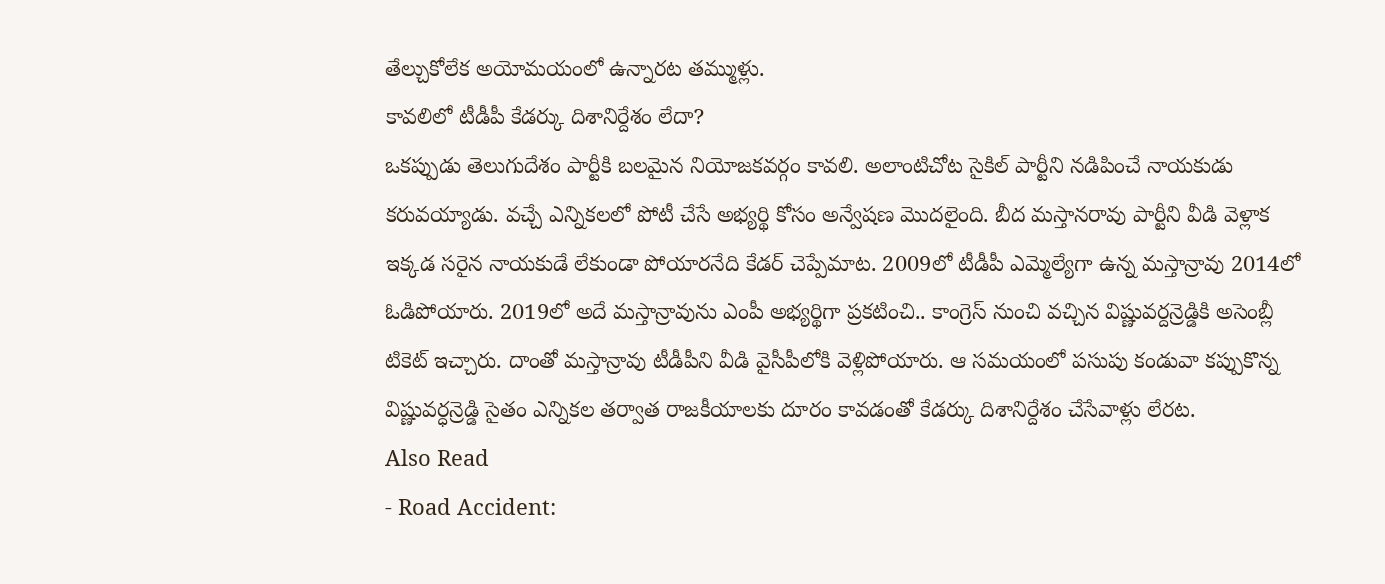తేల్చుకోలేక అయోమయంలో ఉన్నారట తమ్ముళ్లు.
కావలిలో టీడీపీ కేడర్కు దిశానిర్దేశం లేదా?
ఒకప్పుడు తెలుగుదేశం పార్టీకి బలమైన నియోజకవర్గం కావలి. అలాంటిచోట సైకిల్ పార్టీని నడిపించే నాయకుడు కరువయ్యాడు. వచ్చే ఎన్నికలలో పోటీ చేసే అభ్యర్థి కోసం అన్వేషణ మొదలైంది. బీద మస్తానరావు పార్టీని వీడి వెళ్లాక ఇక్కడ సరైన నాయకుడే లేకుండా పోయారనేది కేడర్ చెప్పేమాట. 2009లో టీడీపీ ఎమ్మెల్యేగా ఉన్న మస్తాన్రావు 2014లో ఓడిపోయారు. 2019లో అదే మస్తాన్రావును ఎంపీ అభ్యర్థిగా ప్రకటించి.. కాంగ్రెస్ నుంచి వచ్చిన విష్ణువర్దన్రెడ్డికి అసెంబ్లీ టికెట్ ఇచ్చారు. దాంతో మస్తాన్రావు టీడీపీని వీడి వైసీపీలోకి వెళ్లిపోయారు. ఆ సమయంలో పసుపు కండువా కప్పుకొన్న విష్ణువర్ధన్రెడ్డి సైతం ఎన్నికల తర్వాత రాజకీయాలకు దూరం కావడంతో కేడర్కు దిశానిర్దేశం చేసేవాళ్లు లేరట.
Also Read
- Road Accident: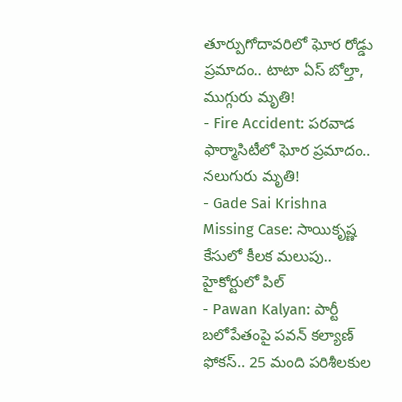తూర్పుగోదావరిలో ఘోర రోడ్డు ప్రమాదం.. టాటా ఏస్ బోల్తా, ముగ్గురు మృతి!
- Fire Accident: పరవాడ ఫార్మాసిటీలో ఘోర ప్రమాదం.. నలుగురు మృతి!
- Gade Sai Krishna Missing Case: సాయికృష్ణ కేసులో కీలక మలుపు.. హైకోర్టులో పిల్
- Pawan Kalyan: పార్టీ బలోపేతంపై పవన్ కల్యాణ్ ఫోకస్.. 25 మంది పరిశీలకుల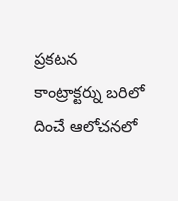ప్రకటన
కాంట్రాక్టర్ను బరిలో దించే ఆలోచనలో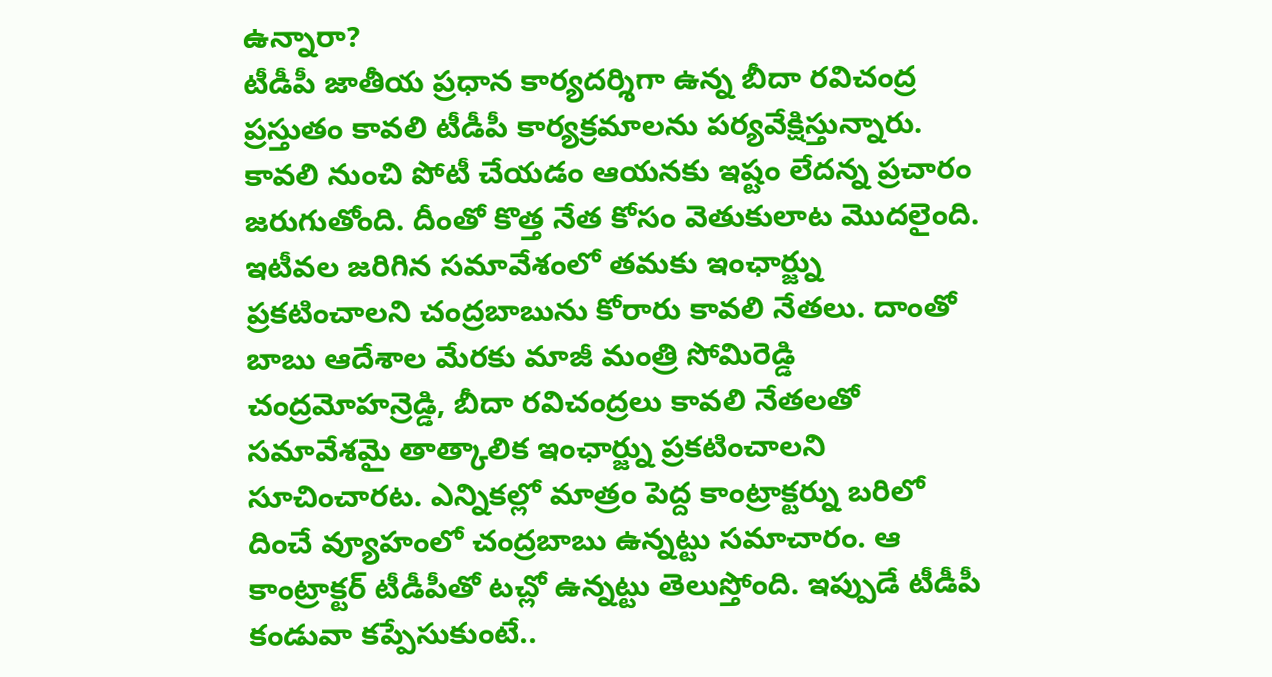ఉన్నారా?
టీడీపీ జాతీయ ప్రధాన కార్యదర్శిగా ఉన్న బీదా రవిచంద్ర ప్రస్తుతం కావలి టీడీపీ కార్యక్రమాలను పర్యవేక్షిస్తున్నారు. కావలి నుంచి పోటీ చేయడం ఆయనకు ఇష్టం లేదన్న ప్రచారం జరుగుతోంది. దీంతో కొత్త నేత కోసం వెతుకులాట మొదలైంది. ఇటీవల జరిగిన సమావేశంలో తమకు ఇంఛార్జ్ను ప్రకటించాలని చంద్రబాబును కోరారు కావలి నేతలు. దాంతో బాబు ఆదేశాల మేరకు మాజీ మంత్రి సోమిరెడ్డి చంద్రమోహన్రెడ్డి, బీదా రవిచంద్రలు కావలి నేతలతో సమావేశమై తాత్కాలిక ఇంఛార్జ్ను ప్రకటించాలని సూచించారట. ఎన్నికల్లో మాత్రం పెద్ద కాంట్రాక్టర్ను బరిలో దించే వ్యూహంలో చంద్రబాబు ఉన్నట్టు సమాచారం. ఆ కాంట్రాక్టర్ టీడీపీతో టచ్లో ఉన్నట్టు తెలుస్తోంది. ఇప్పుడే టీడీపీ కండువా కప్పేసుకుంటే..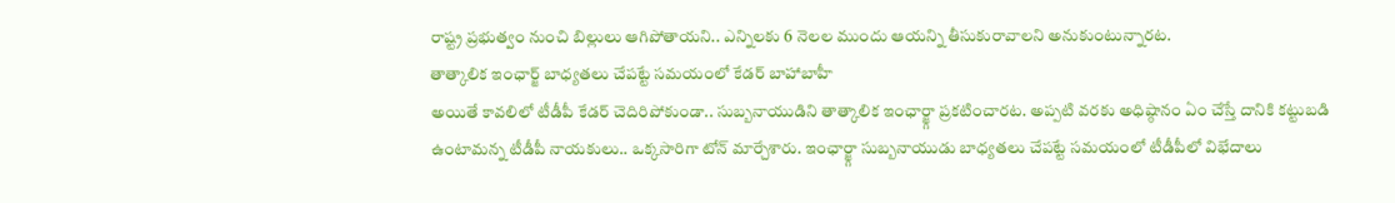రాష్ట్ర ప్రభుత్వం నుంచి బిల్లులు ఆగిపోతాయని.. ఎన్నిలకు 6 నెలల ముందు ఆయన్ని తీసుకురావాలని అనుకుంటున్నారట.
తాత్కాలిక ఇంఛార్జ్ బాధ్యతలు చేపట్టే సమయంలో కేడర్ బాహాబాహీ
అయితే కావలిలో టీడీపీ కేడర్ చెదిరిపోకుండా.. సుబ్బనాయుడిని తాత్కాలిక ఇంఛార్జ్గా ప్రకటించారట. అప్పటి వరకు అధిష్ఠానం ఏం చేస్తే దానికి కట్టుబడి ఉంటామన్న టీడీపీ నాయకులు.. ఒక్కసారిగా టోన్ మార్చేశారు. ఇంఛార్జ్గా సుబ్బనాయుడు బాధ్యతలు చేపట్టే సమయంలో టీడీపీలో విభేదాలు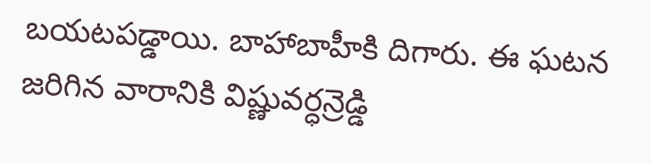బయటపడ్డాయి. బాహాబాహీకి దిగారు. ఈ ఘటన జరిగిన వారానికి విష్ణువర్ధన్రెడ్డి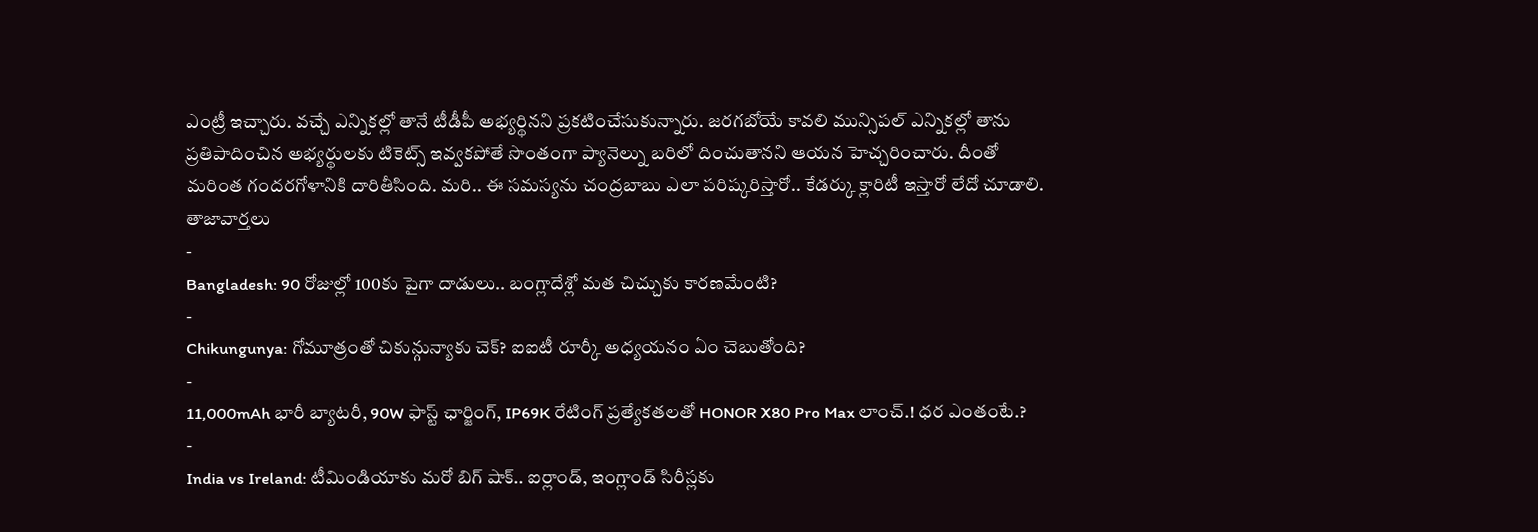ఎంట్రీ ఇచ్చారు. వచ్చే ఎన్నికల్లో తానే టీడీపీ అభ్యర్థినని ప్రకటించేసుకున్నారు. జరగబోయే కావలి మున్సిపల్ ఎన్నికల్లో తాను ప్రతిపాదించిన అభ్యర్థులకు టికెట్స్ ఇవ్వకపోతే సొంతంగా ప్యానెల్ను బరిలో దించుతానని ఆయన హెచ్చరించారు. దీంతో మరింత గందరగోళానికి దారితీసింది. మరి.. ఈ సమస్యను చంద్రబాబు ఎలా పరిష్కరిస్తారో.. కేడర్కు క్లారిటీ ఇస్తారో లేదో చూడాలి.
తాజావార్తలు
-
Bangladesh: 90 రోజుల్లో 100కు పైగా దాడులు.. బంగ్లాదేశ్లో మత చిచ్చుకు కారణమేంటి?
-
Chikungunya: గోమూత్రంతో చికున్గున్యాకు చెక్? ఐఐటీ రూర్కీ అధ్యయనం ఏం చెబుతోంది?
-
11,000mAh భారీ బ్యాటరీ, 90W ఫాస్ట్ ఛార్జింగ్, IP69K రేటింగ్ ప్రత్యేకతలతో HONOR X80 Pro Max లాంచ్.! ధర ఎంతంటే.?
-
India vs Ireland: టీమిండియాకు మరో బిగ్ షాక్.. ఐర్లాండ్, ఇంగ్లాండ్ సిరీస్లకు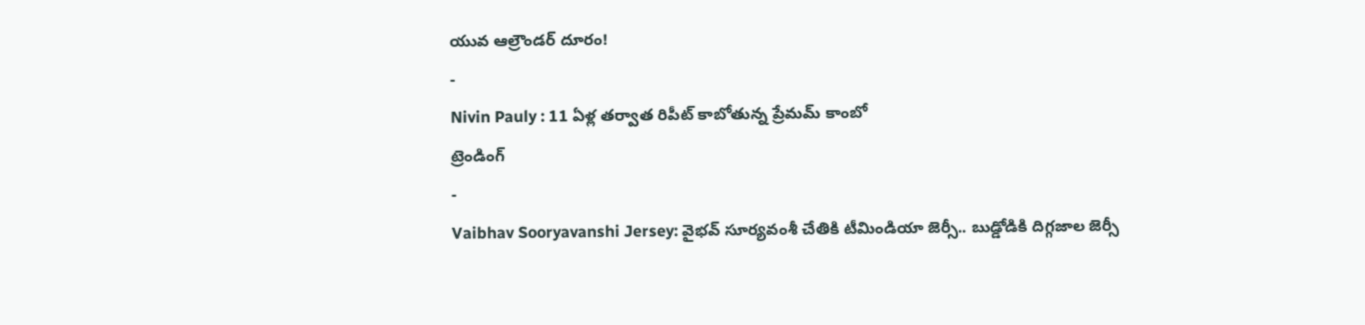యువ ఆల్రౌండర్ దూరం!
-
Nivin Pauly : 11 ఏళ్ల తర్వాత రిపీట్ కాబోతున్న ప్రేమమ్ కాంబో
ట్రెండింగ్
-
Vaibhav Sooryavanshi Jersey: వైభవ్ సూర్యవంశీ చేతికి టీమిండియా జెర్సీ.. బుడ్డోడికి దిగ్గజాల జెర్సీ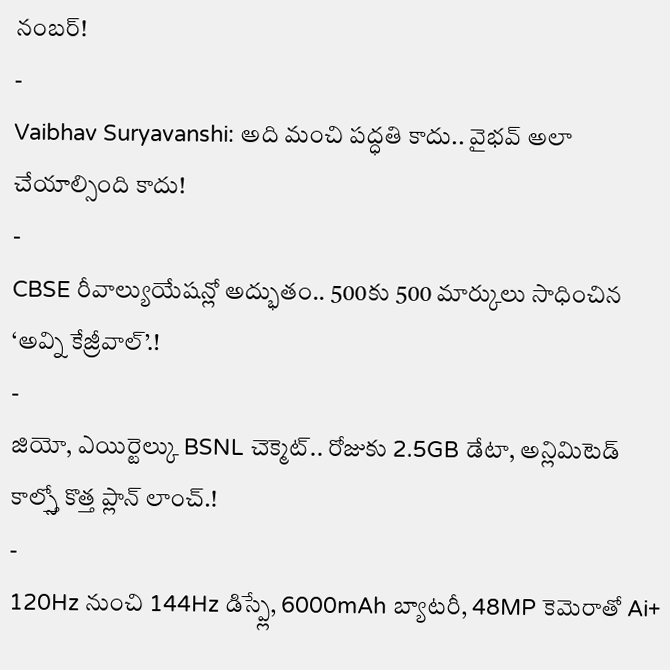నంబర్!
-
Vaibhav Suryavanshi: అది మంచి పద్ధతి కాదు.. వైభవ్ అలా చేయాల్సింది కాదు!
-
CBSE రీవాల్యుయేషన్లో అద్భుతం.. 500కు 500 మార్కులు సాధించిన ‘అవ్ని కేజ్రీవాల్’.!
-
జియో, ఎయిర్టెల్కు BSNL చెక్మెట్.. రోజుకు 2.5GB డేటా, అన్లిమిటెడ్ కాల్స్తో కొత్త ప్లాన్ లాంచ్.!
-
120Hz నుంచి 144Hz డిస్ప్లే, 6000mAh బ్యాటరీ, 48MP కెమెరాతో Ai+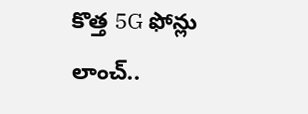కొత్త 5G ఫోన్లు లాంచ్..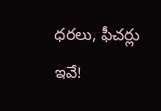ధరలు, ఫీచర్లు ఇవే!